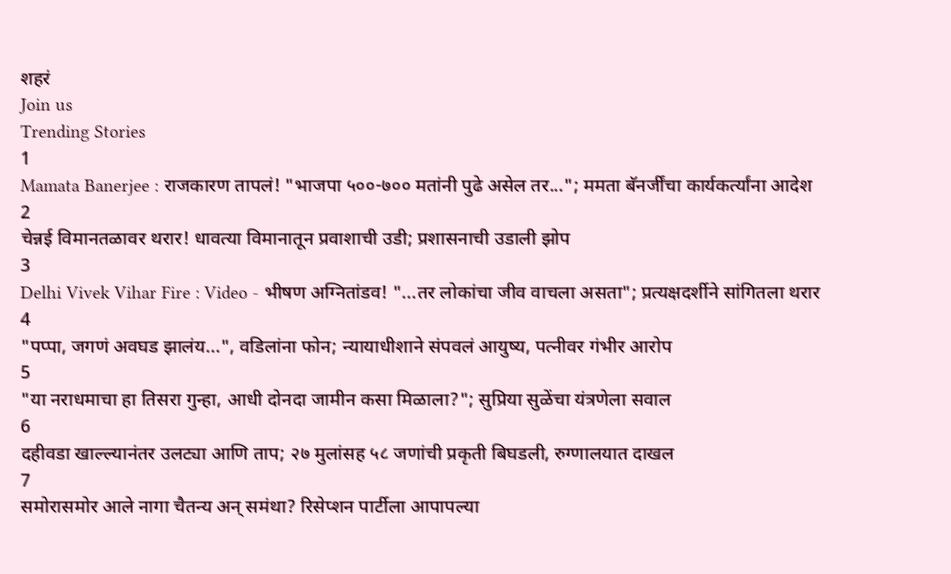शहरं
Join us
Trending Stories
1
Mamata Banerjee : राजकारण तापलं! "भाजपा ५००-७०० मतांनी पुढे असेल तर..."; ममता बॅनर्जींचा कार्यकर्त्यांना आदेश
2
चेन्नई विमानतळावर थरार! धावत्या विमानातून प्रवाशाची उडी; प्रशासनाची उडाली झोप
3
Delhi Vivek Vihar Fire : Video - भीषण अग्नितांडव! "...तर लोकांचा जीव वाचला असता"; प्रत्यक्षदर्शीने सांगितला थरार
4
"पप्पा, जगणं अवघड झालंय...", वडिलांना फोन; न्यायाधीशाने संपवलं आयुष्य, पत्नीवर गंभीर आरोप
5
"या नराधमाचा हा तिसरा गुन्हा, आधी दोनदा जामीन कसा मिळाला?"; सुप्रिया सुळेंचा यंत्रणेला सवाल
6
दहीवडा खाल्ल्यानंतर उलट्या आणि ताप; २७ मुलांसह ५८ जणांची प्रकृती बिघडली, रुग्णालयात दाखल
7
समोरासमोर आले नागा चैतन्य अन् समंथा? रिसेप्शन पार्टीला आपापल्या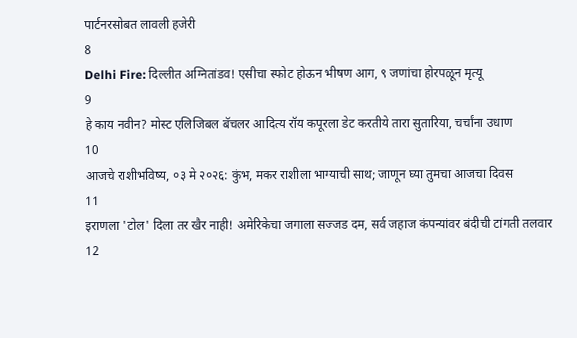पार्टनरसोबत लावली हजेरी
8
Delhi Fire: दिल्लीत अग्नितांडव! एसीचा स्फोट होऊन भीषण आग, ९ जणांचा होरपळून मृत्यू
9
हे काय नवीन? मोस्ट एलिजिबल बॅचलर आदित्य रॉय कपूरला डेट करतीये तारा सुतारिया, चर्चांना उधाण
10
आजचे राशीभविष्य, ०३ मे २०२६: कुंभ, मकर राशीला भाग्याची साथ; जाणून घ्या तुमचा आजचा दिवस
11
इराणला 'टोल' दिला तर खैर नाही! अमेरिकेचा जगाला सज्जड दम, सर्व जहाज कंपन्यांवर बंदीची टांगती तलवार
12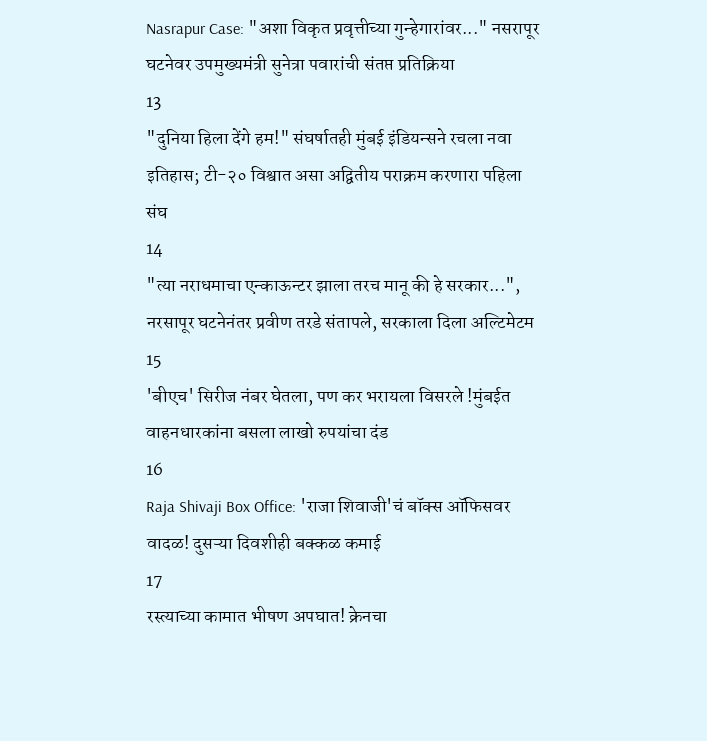Nasrapur Case: "अशा विकृत प्रवृत्तीच्या गुन्हेगारांवर..." नसरापूर घटनेवर उपमुख्यमंत्री सुनेत्रा पवारांची संतप्त प्रतिक्रिया
13
"दुनिया हिला देंगे हम!" संघर्षातही मुंबई इंडियन्सने रचला नवा इतिहास; टी-२० विश्वात असा अद्वितीय पराक्रम करणारा पहिला संघ
14
"त्या नराधमाचा एन्काऊन्टर झाला तरच मानू की हे सरकार...", नरसापूर घटनेनंतर प्रवीण तरडे संतापले, सरकाला दिला अल्टिमेटम
15
'बीएच' सिरीज नंबर घेतला, पण कर भरायला विसरले !मुंबईत वाहनधारकांना बसला लाखो रुपयांचा दंड
16
Raja Shivaji Box Office: 'राजा शिवाजी'चं बॉक्स ऑफिसवर वादळ! दुसऱ्या दिवशीही बक्कळ कमाई
17
रस्त्याच्या कामात भीषण अपघात! क्रेनचा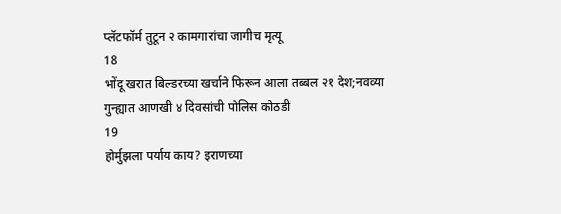प्लॅटफॉर्म तुटून २ कामगारांचा जागीच मृत्यू
18
भोंदू खरात बिल्डरच्या खर्चाने फिरून आला तब्बल २१ देश;नवव्या गुन्ह्यात आणखी ४ दिवसांची पोलिस कोठडी
19
होर्मुझला पर्याय काय? इराणच्या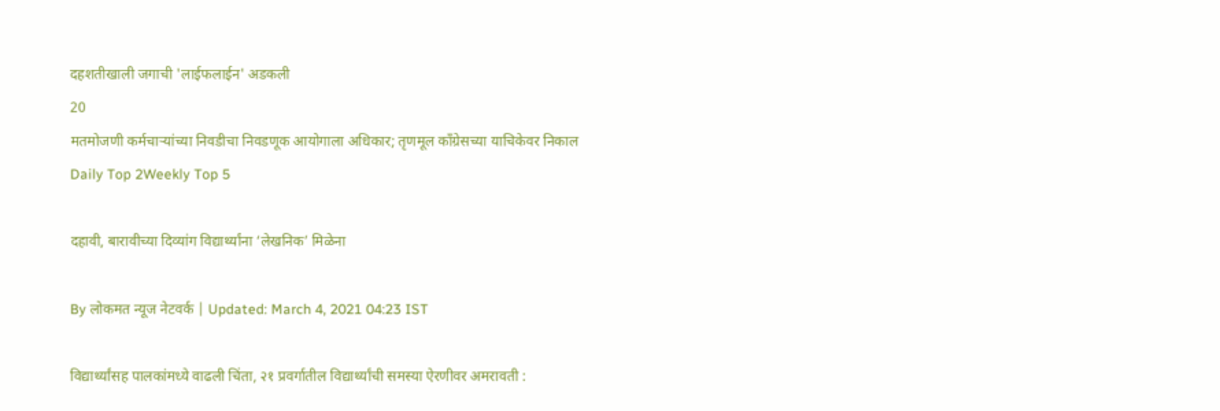दहशतीखाली जगाची 'लाईफलाईन' अडकली
20
मतमोजणी कर्मचाऱ्यांच्या निवडीचा निवडणूक आयोगाला अधिकार; तृणमूल काँग्रेसच्या याचिकेवर निकाल
Daily Top 2Weekly Top 5

दहावी, बारावीच्या दिव्यांग विद्यार्थ्यांना ‘लेखनिक’ मिळेना

By लोकमत न्यूज नेटवर्क | Updated: March 4, 2021 04:23 IST

विद्यार्थ्यांसह पालकांमध्ये वाढली चिंता, २१ प्रवर्गातील विद्यार्थ्यांची समस्या ऐरणीवर अमरावती :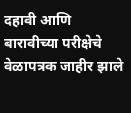दहावी आणि बारावीच्या परीक्षेचे वेळापत्रक जाहीर झाले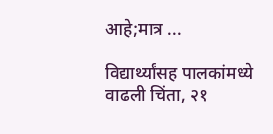आहे;मात्र ...

विद्यार्थ्यांसह पालकांमध्ये वाढली चिंता, २१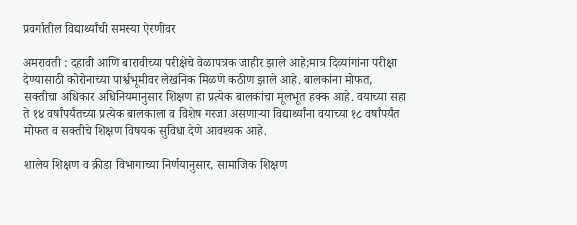प्रवर्गातील विद्यार्थ्यांची समस्या ऐरणीवर

अमरावती : दहावी आणि बारावीच्या परीक्षेचे वेळापत्रक जाहीर झाले आहे;मात्र दिव्यांगांना परीक्षा देण्यासाठी कोरोनाच्या पार्श्वभूमीवर लेखनिक मिळणे कठीण झाले आहे. बालकांना मोफत, सक्तीचा अधिकार अधिनियमानुसार शिक्षण हा प्रत्येक बालकांचा मूलभूत हक्क आहे. वयाच्या सहा ते १४ वर्षांपर्यंतच्या प्रत्येक बालकाला व विशेष गरजा असणाऱ्या विद्यार्थ्यांना वयाच्या १८ वर्षांपर्यंत मोफत व सक्तीचे शिक्षण विषयक सुविधा देणे आवश्यक आहे.

शालेय शिक्षण व क्रीडा विभागाच्या निर्णयानुसार, सामाजिक शिक्षण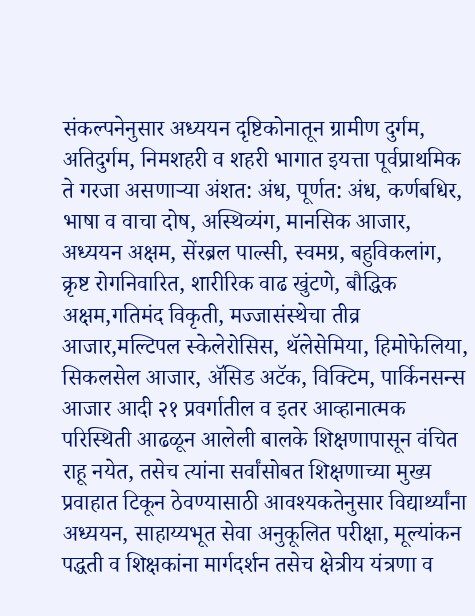संकल्पनेनुसार अध्ययन दृष्टिकोनातून ग्रामीण दुर्गम, अतिदुर्गम, निमशहरी व शहरी भागात इयत्ता पूर्वप्राथमिक ते गरजा असणाऱ्या अंशत: अंध, पूर्णत: अंध, कर्णबधिर, भाषा व वाचा दोष, अस्थिव्यंग, मानसिक आजार, अध्ययन अक्षम, सेंरब्रल पाल्सी, स्वमग्र, बहुविकलांग, क्रृष्ट रोगनिवारित, शारीरिक वाढ खुंटणे, बौद्धिक अक्षम,गतिमंद विकृती, मज्जासंस्थेचा तीव्र आजार,मल्टिपल स्केलेरोसिस, थॅलेसेमिया, हिमोफेलिया, सिकलसेल आजार, ॲसिड अटॅक, विक्टिम, पार्किनसन्स आजार आदी २१ प्रवर्गातील व इतर आव्हानात्मक परिस्थिती आढळून आलेली बालके शिक्षणापासून वंचित राहू नयेत, तसेच त्यांना सर्वांसोबत शिक्षणाच्या मुख्य प्रवाहात टिकून ठेवण्यासाठी आवश्यकतेनुसार विद्यार्थ्यांना अध्ययन, साहाय्यभूत सेवा अनुकूलित परीक्षा, मूल्यांकन पद्धती व शिक्षकांना मार्गदर्शन तसेच क्षेत्रीय यंत्रणा व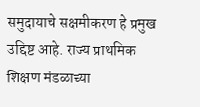समुदायाचे सक्षमीकरण हे प्रमुख उद्दिष्ट आहे. राज्य प्राथमिक शिक्षण मंडळाच्या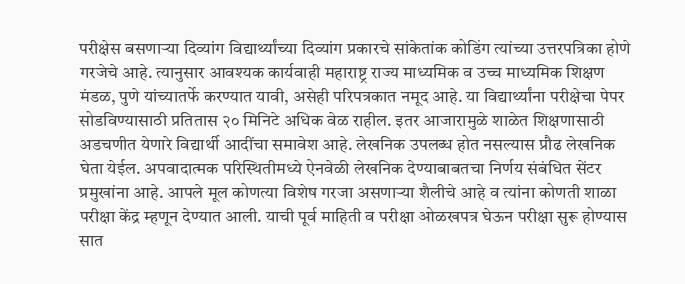परीक्षेस बसणाऱ्या दिव्यांग विद्यार्थ्यांच्या दिव्यांग प्रकारचे सांकेतांक कोडिंग त्यांच्या उत्तरपत्रिका होणे गरजेचे आहे. त्यानुसार आवश्यक कार्यवाही महाराष्ट्र राज्य माध्यमिक व उच्च माध्यमिक शिक्षण मंडळ, पुणे यांच्यातर्फे करण्यात यावी, असेही परिपत्रकात नमूद आहे. या विद्यार्थ्यांना परीक्षेचा पेपर सोडविण्यासाठी प्रतितास २० मिनिटे अधिक वेळ राहील. इतर आजारामुळे शाळेत शिक्षणासाठी अडचणीत येणारे विद्यार्थी आदींचा समावेश आहे. लेखनिक उपलब्ध होत नसल्यास प्रौढ लेखनिक घेता येईल. अपवादात्मक परिस्थितीमध्ये ऐनवेळी लेखनिक देण्याबाबतचा निर्णय संबंधित सेंटर प्रमुखांना आहे. आपले मूल कोणत्या विशेष गरजा असणाऱ्या शैलीचे आहे व त्यांना कोणती शाळा परीक्षा केंद्र म्हणून देण्यात आली. याची पूर्व माहिती व परीक्षा ओळखपत्र घेऊन परीक्षा सुरू होण्यास सात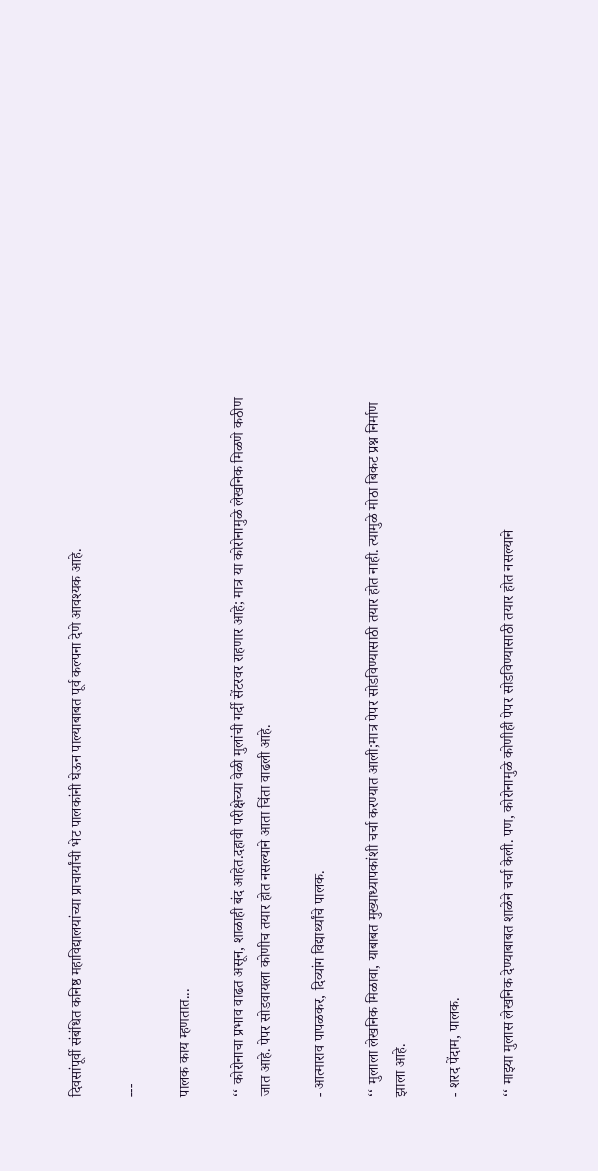दिवसांपूर्वी संबंधित कनिष्ठ महाविद्यालयांच्या प्राचार्यांची भेट पालकांनी घेऊन पाल्याबाबत पूर्व कल्पना देणे आवश्यक आहे.

---

पालक काय म्हणतात...

‘‘ कोरोनाचा प्रभाव वाढत असून, शाळाही बंद आहेत.दहावी परीक्षेच्या वेळी मुलांची गर्दी सेंटरवर राहणार आहे; मात्र या कोरोनामुळे लेखनिक मिळणे कठीण जात आहे. पेपर सोडवायला कोणीच तयार होत नसल्याने आता चिंता वाढली आहे.

- आत्माराव पापळकर, दिव्यांग विद्यार्थ्यांचे पालक.

‘‘ मुलाला लेखनिक मिळावा, याबाबत मुख्याध्यापकांशी चर्चा करण्यात आली;मात्र पेपर सोडविण्यासाठी तयार होत नाही. त्यामुळे मोठा बिकट प्रश्न निर्माण झाला आहे.

- शरद पेंदाम, पालक.

‘‘ माझ्या मुलास लेखनिक देण्याबाबत शाळेने चर्चा केली. पण, कोरोनामुळे कोणीही पेपर सोडविण्यासाठी तयार होत नसल्याने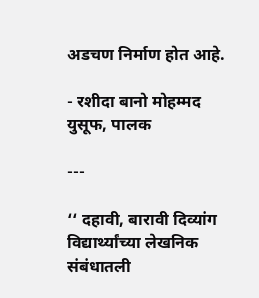अडचण निर्माण होत आहे.

- रशीदा बानो मोहम्मद युसूफ, पालक

---

‘‘ दहावी, बारावी दिव्यांग विद्यार्थ्यांच्या लेखनिक संबंधातली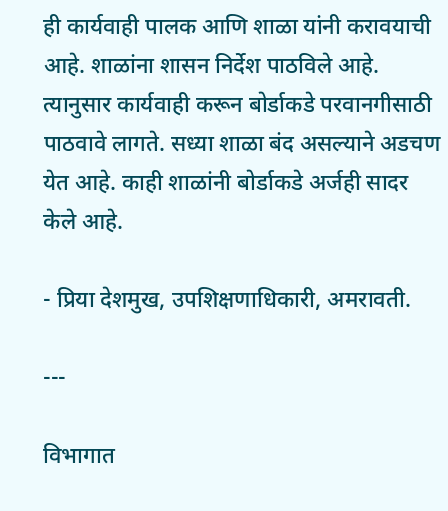ही कार्यवाही पालक आणि शाळा यांनी करावयाची आहे. शाळांना शासन निर्देश पाठविले आहे. त्यानुसार कार्यवाही करून बोर्डाकडे परवानगीसाठी पाठवावे लागते. सध्या शाळा बंद असल्याने अडचण येत आहे. काही शाळांनी बोर्डाकडे अर्जही सादर केले आहे.

- प्रिया देशमुख, उपशिक्षणाधिकारी, अमरावती.

---

विभागात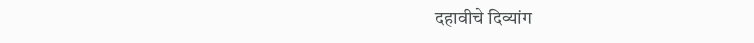दहावीचे दिव्यांग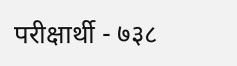परीक्षार्थी - ७३८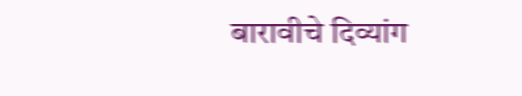बारावीचे दिव्यांग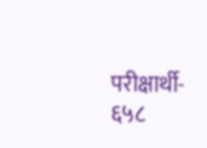परीक्षार्थी- ६५८